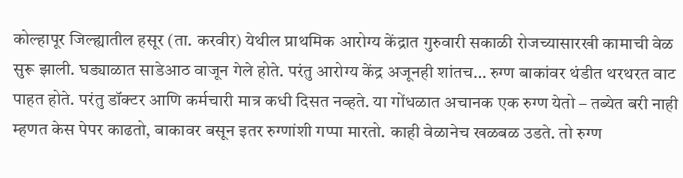कोल्हापूर जिल्ह्यातील हसूर (ता. करवीर) येथील प्राथमिक आरोग्य केंद्रात गुरुवारी सकाळी रोजच्यासारखी कामाची वेळ सुरू झाली. घड्याळात साडेआठ वाजून गेले होते. परंतु आरोग्य केंद्र अजूनही शांतच… रुग्ण बाकांवर थंडीत थरथरत वाट पाहत होते. परंतु डॉक्टर आणि कर्मचारी मात्र कधी दिसत नव्हते. या गोंधळात अचानक एक रुग्ण येतो – तब्येत बरी नाही म्हणत केस पेपर काढतो, बाकावर बसून इतर रुग्णांशी गप्पा मारतो. काही वेळानेच खळबळ उडते. तो रुग्ण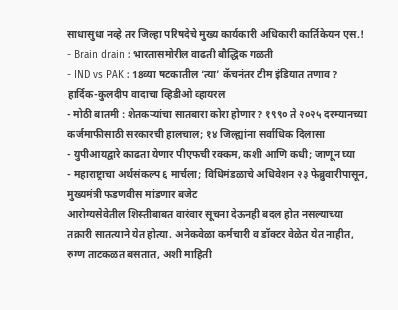साधासुधा नव्हे तर जिल्हा परिषदेचे मुख्य कार्यकारी अधिकारी कार्तिकेयन एस.!
- Brain drain : भारतासमोरील वाढती बौद्धिक गळती
- IND vs PAK : 18व्या षटकातील ‘त्या’ कॅचनंतर टीम इंडियात तणाव? हार्दिक-कुलदीप वादाचा व्हिडीओ व्हायरल
- मोठी बातमी : शेतकऱ्यांचा सातबारा कोरा होणार? १९९० ते २०२५ दरम्यानच्या कर्जमाफीसाठी सरकारची हालचाल; १४ जिल्ह्यांना सर्वाधिक दिलासा
- युपीआयद्वारे काढता येणार पीएफची रक्कम, कशी आणि कधी; जाणून घ्या
- महाराष्ट्राचा अर्थसंकल्प ६ मार्चला; विधिमंडळाचे अधिवेशन २३ फेब्रुवारीपासून, मुख्यमंत्री फडणवीस मांडणार बजेट
आरोग्यसेवेतील शिस्तीबाबत वारंवार सूचना देऊनही बदल होत नसल्याच्या तक्रारी सातत्याने येत होत्या. अनेकवेळा कर्मचारी व डॉक्टर वेळेत येत नाहीत, रुग्ण ताटकळत बसतात, अशी माहिती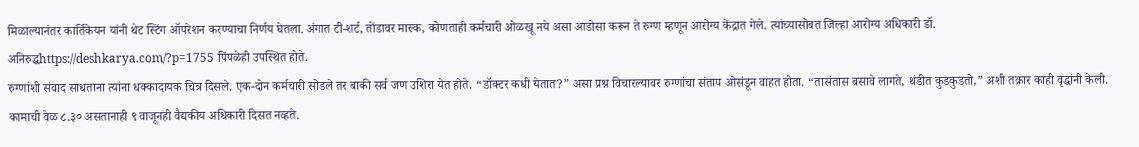मिळाल्यानंतर कार्तिकेयन यांनी थेट स्टिंग ऑपरेशन करण्याचा निर्णय घेतला. अंगात टी-शर्ट, तोंडावर मास्क, कोणताही कर्मचारी ओळखू नये असा आडोसा करून ते रुग्ण म्हणून आरोग्य केंद्रात गेले. त्यांच्यासोबत जिल्हा आरोग्य अधिकारी डॉ. अनिरुद्धhttps://deshkarya.com/?p=1755 पिंपळेही उपस्थित होते.
रुग्णांशी संवाद साधताना त्यांना धक्कादायक चित्र दिसले. एक-दोन कर्मचारी सोडले तर बाकी सर्व जण उशिरा येत होते. “डॉक्टर कधी येतात?” असा प्रश्न विचारल्यावर रुग्णांचा संताप ओसंडून वाहत होता. “तासंतास बसावे लागते, थंडीत कुडकुडतो,” अशी तक्रार काही वृद्धांनी केली. कामाची वेळ ८.३० असतानाही ९ वाजूनही वैद्यकीय अधिकारी दिसत नव्हते.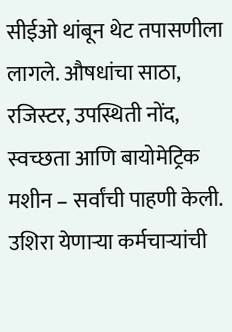सीईओ थांबून थेट तपासणीला लागले. औषधांचा साठा, रजिस्टर, उपस्थिती नोंद, स्वच्छता आणि बायोमेट्रिक मशीन – सर्वांची पाहणी केली. उशिरा येणाऱ्या कर्मचाऱ्यांची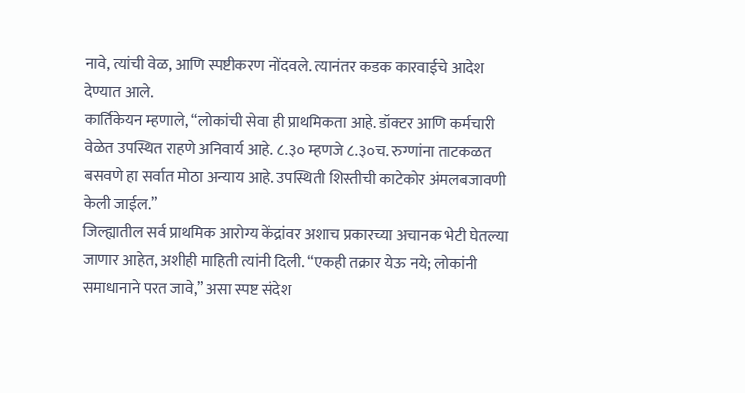नावे, त्यांची वेळ, आणि स्पष्टीकरण नोंदवले. त्यानंतर कडक कारवाईचे आदेश देण्यात आले.
कार्तिकेयन म्हणाले, “लोकांची सेवा ही प्राथमिकता आहे. डॉक्टर आणि कर्मचारी वेळेत उपस्थित राहणे अनिवार्य आहे. ८.३० म्हणजे ८.३०च. रुग्णांना ताटकळत बसवणे हा सर्वात मोठा अन्याय आहे. उपस्थिती शिस्तीची काटेकोर अंमलबजावणी केली जाईल.”
जिल्ह्यातील सर्व प्राथमिक आरोग्य केंद्रांवर अशाच प्रकारच्या अचानक भेटी घेतल्या जाणार आहेत, अशीही माहिती त्यांनी दिली. “एकही तक्रार येऊ नये; लोकांनी समाधानाने परत जावे,” असा स्पष्ट संदेश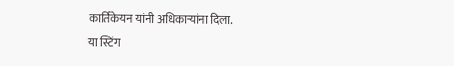कार्तिकेयन यांनी अधिकाऱ्यांना दिला.
या स्टिंग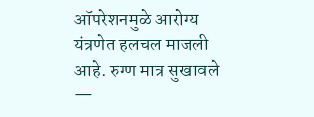ऑपरेशनमुळे आरोग्य यंत्रणेत हलचल माजली आहे. रुग्ण मात्र सुखावले —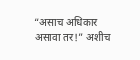“असाच अधिकार असावा तर!” अशीच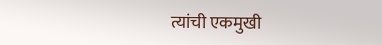त्यांची एकमुखी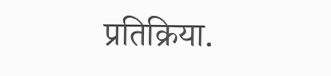प्रतिक्रिया.